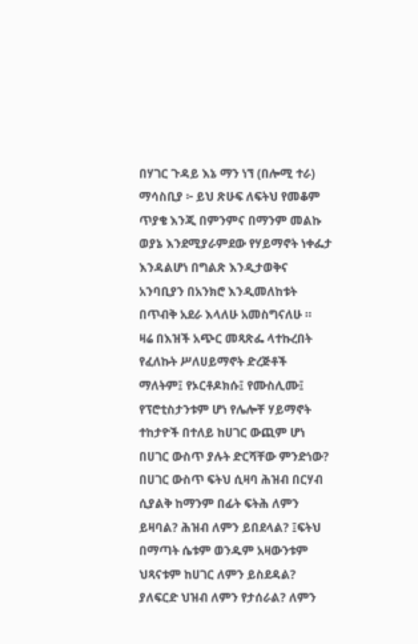በሃገር ጉዳይ እኔ ማን ነኘ (በሎሚ ተራ)
ማሳስቢያ ፦ ይህ ጽሁፍ ለፍትህ የመቆም ጥያቄ እንጂ በምንምና በማንም መልኩ ወያኔ እንደሚያራምደው የሃይማኖት ነቀፌታ እንዳልሆነ በግልጽ እንዲታወቅና አንባቢያን በአንክሮ እንዲመለከቱት በጥብቅ አደራ እላለሁ አመስግናለሁ ።
ዛሬ በእዝች አጭር መጻጽፌ ላተኩረበት የፈለኩት ሥለሀይማኖት ድረጅቶች ማለትም፤ የኦርቶዶክሱ፤ የሙስሊሙ፤ የፕሮቲስታንቱም ሆነ የሌሎቸ ሃይማኖት ተከታዮች በተለይ ከሀገር ውጪም ሆነ በሀገር ውስጥ ያሉት ድርሻቸው ምንድነው? በሀገር ውስጥ ፍትህ ሲዛባ ሕዝብ በርሃብ ሲያልቅ ከማንም በፊት ፍትሕ ለምን ይዛባል? ሕዝብ ለምን ይበደላል? ፤ፍትህ በማጣት ሴቱም ወንዱም አዛውንቱም ህጻናቱም ከሀገር ለምን ይስደዳል? ያለፍርድ ህዝብ ለምን የታሰራል? ለምን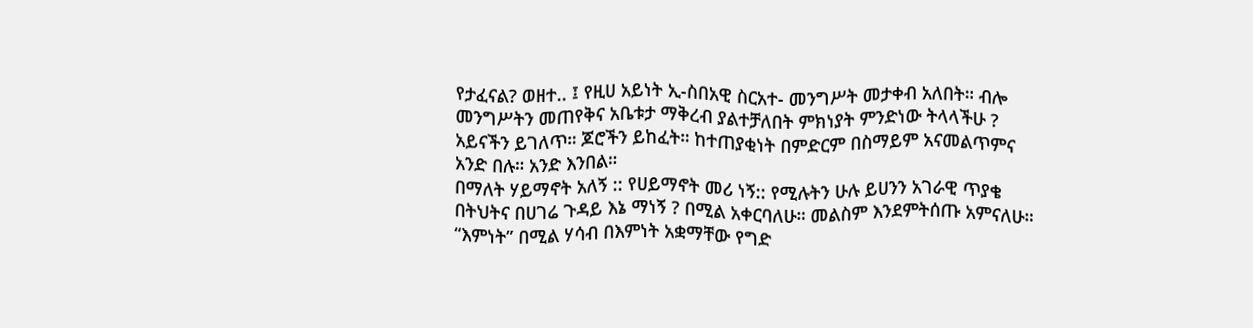የታፈናል? ወዘተ.. ፤ የዚሀ አይነት ኢ-ስበአዊ ስርአተ- መንግሥት መታቀብ አለበት። ብሎ መንግሥትን መጠየቅና አቤቱታ ማቅረብ ያልተቻለበት ምክነያት ምንድነው ትላላችሁ ? አይናችን ይገለጥ። ጆሮችን ይከፈት። ከተጠያቂነት በምድርም በስማይም አናመልጥምና አንድ በሉ። አንድ እንበል።
በማለት ሃይማኖት አለኝ :: የሀይማኖት መሪ ነኝ:: የሚሉትን ሁሉ ይሀንን አገራዊ ጥያቄ በትህትና በሀገሬ ጉዳይ እኔ ማነኝ ? በሚል አቀርባለሁ። መልስም እንደምትሰጡ አምናለሁ።
“እምነት” በሚል ሃሳብ በእምነት አቋማቸው የግድ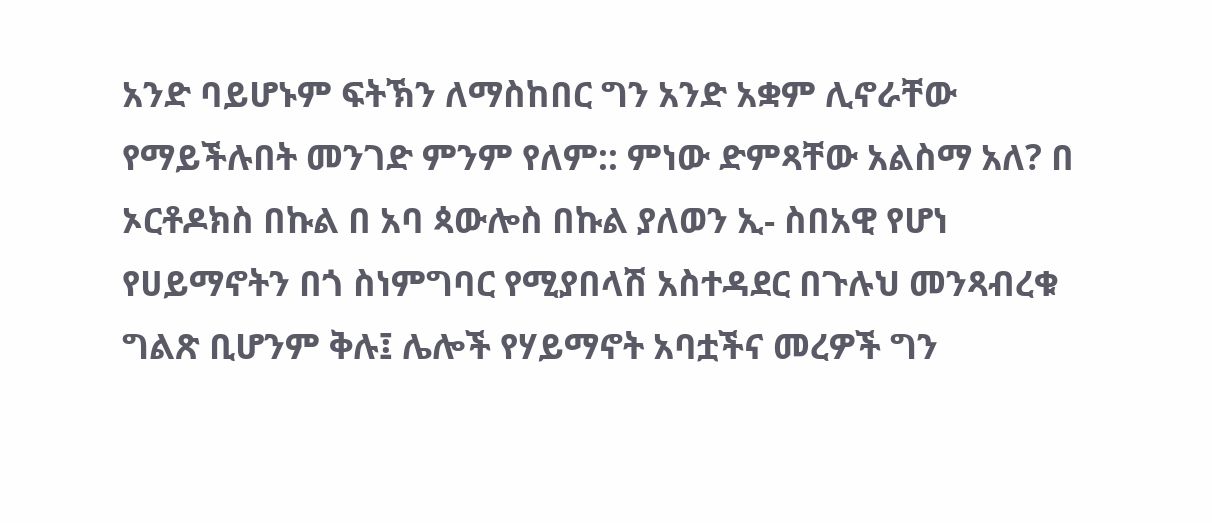አንድ ባይሆኑም ፍትኽን ለማስከበር ግን አንድ አቋም ሊኖራቸው የማይችሉበት መንገድ ምንም የለም:: ምነው ድምጻቸው አልስማ አለ? በ ኦርቶዶክስ በኩል በ አባ ጳውሎስ በኩል ያለወን ኢ- ስበአዊ የሆነ የሀይማኖትን በጎ ስነምግባር የሚያበላሽ አስተዳደር በጉሉህ መንጻብረቁ ግልጽ ቢሆንም ቅሉ፤ ሌሎች የሃይማኖት አባቷችና መረዎች ግን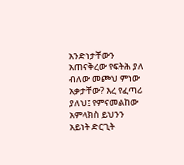አንድነታቸውን አጠናቅረው የፍትሕ ያለ ብለው መጮህ ምነው አቃታቸው? እረ የፈጣሪ ያለህ፤ የምናመልከው አምላክስ ይህንን አይነት ድርጊት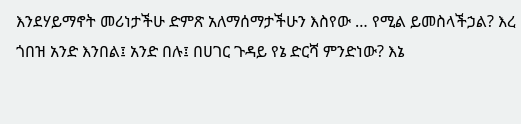እንደሃይማኖት መሪነታችሁ ድምጽ አለማሰማታችሁን እስየው … የሚል ይመስላችኃል? እረ ጎበዝ አንድ እንበል፤ አንድ በሉ፤ በሀገር ጉዳይ የኔ ድርሻ ምንድነው? እኔ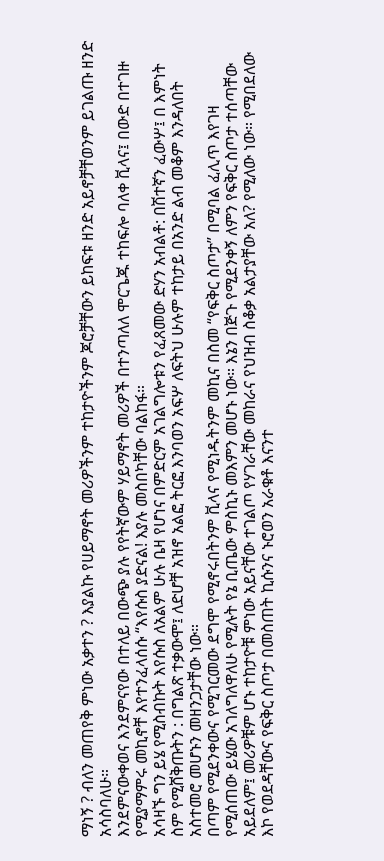ማነኝ ? ብለን መጠየቅ ምነው አቃተን ? እያልኩ የሀይማኖት መሪዎችንም ተከታዮችንም ጆሮቻቸውን ይከፍቱ ዘንድ አይኖቻቸወንም ይገልጡ ዘንድ አሳስባለሁ።
እንደምናውቀወና እንደምናየው በተለይ በውጭ ያሉ የየትኛውም ሃይማኖት መሪዎች በተንጣለለ ሞርጌጁ ተከፍሎ ባለቀ ቪላና፤ በውድ በተገዙ የሚያማምሩ መኪኖቸ እየተንፈላሰሱ “እየሱስ ያድናል! እያሉ መስበካቸው ባልከፋ።
አሳዛኙ ግን ይሄ የሚስብኩት እየሱስ ለአልም ሁሉ ቤዛ የሆነና በምድርም አገልግሎቱን የፈጸመው ድሃን አብልቶ: በሽተኛን ፈውሦ፤ በ እምነት ስም የሚሸቅጡትን : በግልጽ ተቃውሞ፤ ለድሆቸ አዝኖ አልፎ ትርፎ እንባወን አፍሦ ለፍትህ ሁሉም ተከታይ በአንድ ልብ መቆም እንዳለበት አስተመሮ መሆኑን መዘንጋታቸው ነው።
በጣም የሚደንቀውና የሚገርመው ደግሞ የሚኖሩበትንም ቪላና የሚነዱትንም መኪና በስመ “የፍቅር ስጦታ” በሚባል ፈሊጥ እየገዛ የሚሰጠው ይሄው አገለግለዋለሁ የሚሉት የኔ ቢጤው ምስኪኑ መእምን መሆኑ ነው። እኔን በጅጉ የሚደንቀኝ ለምን የፍቅር ስጦታ ተሰጣቸው አይደለም፤ መሪዎቹም ሆኑ ተከታዮቹ ምነው አይናቸው ተገልጦ የሃገራቸው መከራና የህዝብ ስቆቃ አልታያቸው አለ? የሚለው ነው። የሚበደለው እኮ የወደዳቸውና የፍቅር ስጦታ በመስጠት ኪሱንና ኑሮወን አራቁቶ እናንተ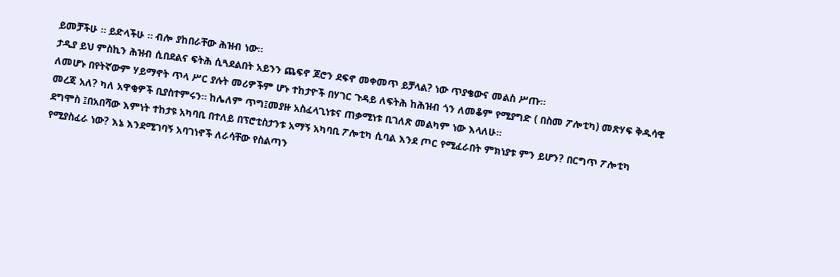ይመቻችሁ ። ይድላችሁ ። ብሎ ያከበራቸው ሕዝብ ነው።
ታዲያ ይህ ምስኪን ሕዝብ ሲበደልና ፍትሕ ሲጓደልበት አይንን ጨፍኖ ጆሮን ደፍኖ መቀመጥ ይቻላል? ነው ጥያቄውና መልስ ሥጡ።
ለመሆኑ በየትኛውም ሃይማኖት ጥላ ሥር ያሉት መሪዎችም ሆኑ ተከታዮች በሃገር ጉዳይ ለፍትሕ ከሕዝብ ጎን ለመቆም የሚያግድ ( በስመ ፖሎቲካ) መጽሃፍ ቅዱሳዊ መረጃ አለ? ካለ አዋቂዎች ቢያስተምሩን። ከሌለም ጥግ፤መያዙ አስፈላጊነቱና ጠቃሚነቱ ቢገለጽ መልካም ነው እላለሁ።
ደግሞስ ፤በአበሻው እምነት ተከታዩ አካባቢ በተለይ በፕሮቲስታንቱ አማኝ አካባቢ ፖሎቲካ ሲባል እንደ ጦር የሚፈራበት ምክነያቱ ምን ይሆን? በርግጥ ፖሎቲካ የሚያስፈራ ነው? እኔ እንደሚገባኝ አባገነኖች ለራሳቸው የስልጣን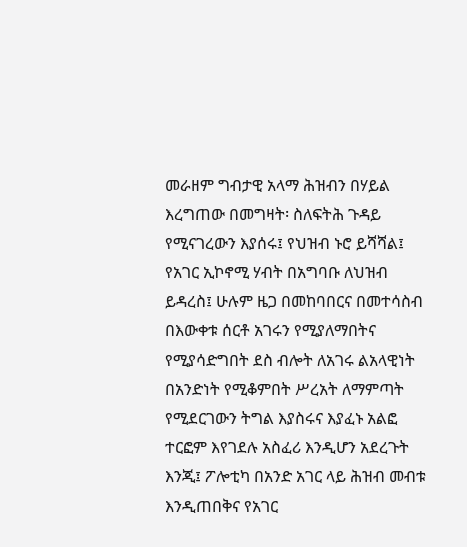መራዘም ግብታዊ አላማ ሕዝብን በሃይል እረግጠው በመግዛት፡ ስለፍትሕ ጉዳይ የሚናገረውን እያሰሩ፤ የህዝብ ኑሮ ይሻሻል፤ የአገር ኢኮኖሚ ሃብት በአግባቡ ለህዝብ ይዳረስ፤ ሁሉም ዜጋ በመከባበርና በመተሳስብ በእውቀቱ ሰርቶ አገሩን የሚያለማበትና የሚያሳድግበት ደስ ብሎት ለአገሩ ልአላዊነት በአንድነት የሚቆምበት ሥረአት ለማምጣት የሚደርገውን ትግል እያስሩና እያፈኑ አልፎ ተርፎም እየገደሉ አስፈሪ እንዲሆን አደረጉት እንጂ፤ ፖሎቲካ በአንድ አገር ላይ ሕዝብ መብቱ እንዲጠበቅና የአገር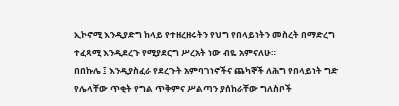ኢኮኖሚ እንዲያድግ ከላይ የተዘረዘሩትን የህግ የበላይነትን መስረት በማድረግ ተፈጻሚ እንዲደረጉ የሚያደርግ ሥረአት ነው ብዬ አምናለሁ።
በበኩሌ ፤ እንዲያስፈራ የደረጉት አምባገነኖችና ጨካኞች ለሕግ የበላይነት ግድ የሌላቸው ጥቂት የግል ጥቅምና ሥልጣን ያሰከራቸው ግለስቦች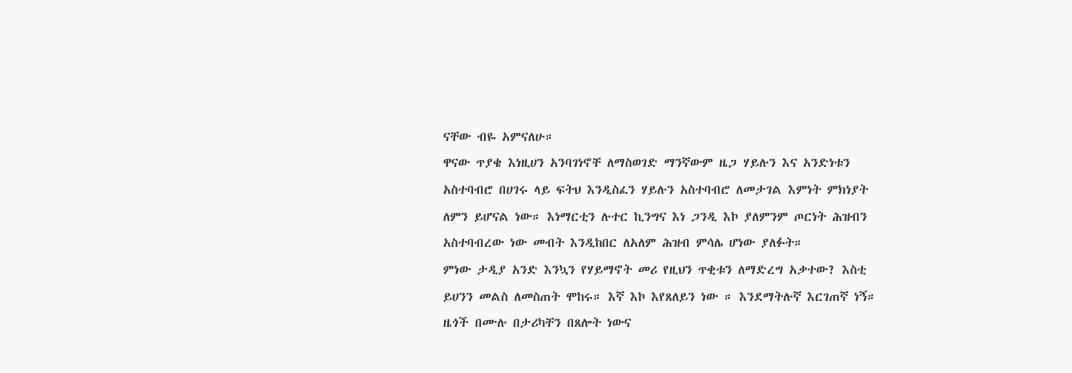ናቸው ብዬ አምናለሁ።
ዋናው ጥያቄ እነዚሀን አንባገነኖቸ ለማስወገድ ማንኛውም ዜጋ ሃይሉን እና አንድነቱን አስተባብሮ በሀገሩ ላይ ፍትህ እንዲስፈን ሃይሉን አስተባብሮ ለመታገል እምነት ምክነያት ለምን ይሆናል ነው። እነማርቲን ሉተር ኪንግና እነ ጋንዲ እኮ ያለምንም ጦርነት ሕዝብን አስተባብረው ነው መብት እንዲከበር ለአለም ሕዝብ ምሳሌ ሆነው ያለፉት።
ምነው ታዲያ አንድ እንኳን የሃይማኖት መሪ የዚህን ጥቂቱን ለማድረግ አቃተው? እስቲ ይሀንን መልስ ለመስጠት ሞከሩ። እኛ እኮ እየጸለይን ነው ። እንደማትሉኛ እርገጠኛ ነኝ። ዜጎች በሙሉ በታሪካቸን በጸሎት ነውና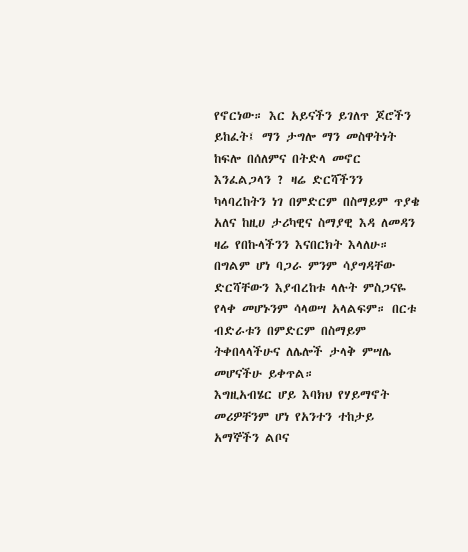የኖርነው። እር አይናችን ይገለጥ ጆሮችን ይከፈት፤ ማን ታግሎ ማን መስዋትነት ከፍሎ በሰለምና በትድላ መኖር እንፈልጋላን ? ዛሬ ድርሻችንን ካላባረከትን ነገ በምድርም በስማይም ጥያቄ አለና ከዚሀ ታሪካዊና ስማያዊ እዳ ለመዳን ዛሬ የበኩላችንን እናበርክት እላለሁ።
በግልም ሆነ ባጋራ ምንም ሳያግዳቸው ድርሻቸውን እያብረከቱ ላሉት ምስጋናዬ የላቀ መሆኑንም ሳላወሣ አላልፍም። በርቱ ብድራቱን በምድርም በስማይም ትቀበላላችሁና ለሌሎች ታላቅ ምሣሌ መሆናችሁ ይቀጥል።
እግዚአብሄር ሆይ እባክህ የሃይማኖት መሪዎቸንም ሆነ የአንተን ተከታይ አማኞችን ልቦና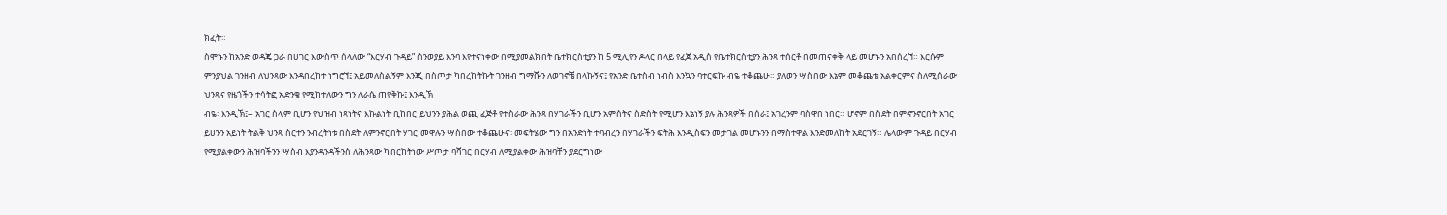ክፈት።
ስሞኑን ከአንድ ወዳጄ ጋራ በሀገር እውስጥ ሰላለው “እርሃብ ጉዳይ” ስንወያይ እንባ እየተናነቀው በሚያመልክበት ቤተክርስቲያን ከ 5 ሚሊየን ዶላር በላይ የፈጀ አዲስ የቤተክርስቲያን ሕንጻ ተሰርቶ በመጠናቀቅ ላይ መሆኑን አበሰረኘ። እርሱም ምንያህል ገንዘብ ለህንጻው እንዳበረከተ ነግሮኘ፤ አይመለስልኝም እንጂ በስጦታ ካበረከትኩት ገንዘብ ግማሹን ለወገኖቼ በላኩኝና፤ የአንድ ቤተስብ ነብስ እንኳን ባተርፍኩ ብዬ ተቆጨሁ። ያለወን ሣስበው እኔም መቆጨቴ አልቀርምና ስለሚሰራው ህንጻና የዜጎችን ተሳትፎ አድንቄ የሚከተለውን ግን ለራሴ ጠየቅኩ፤ እንዲኽ
ብዬ፡ እንዲኽ፤– አገር ስላም ቢሆን የህዝብ ነጻነትና እኩልነት ቢከበር ይህንን ያሕል ወጪ ፈጅቶ የተስራው ሕንጻ በሃገራችን ቢሆን አምስትና ስድስት የሚሆን እኔነኝ ያሉ ሕንጻዎች በሰራ፤ አገረንም ባስዋበ ነበር። ሆኖም በስደት በምኖንኖርበት አገር ይሀንን አይነት ትልቅ ህንጻ ስርተን ንብረትነቱ በስደት ለምንኖርበት ሃገር መዋሉን ሣስበው ተቆጨሁና፡ መፍትሄው ግን በአንድነት ተባብረን በሃገራችን ፍትሕ እንዲስፍን መታገል መሆኑንን በማስተዋል እንድመለከት አደርገኝ። ሌላውም ጉዳይ በርሃብ የሚያልቀውን ሕዝባችንን ሣስብ እያንዳንዳችንስ ለሕንጻው ካበርከትነው ሥጦታ ባሻገር በርሃብ ለሚያልቀው ሕዝባቸን ያደርግነው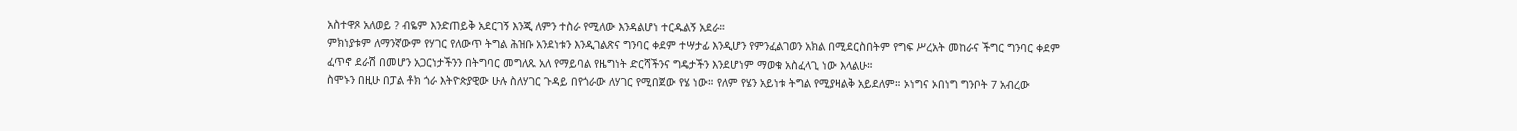አስተዋጾ አለወይ ? ብዬም እንድጠይቅ አደርገኝ እንጂ ለምን ተስራ የሚለው እንዳልሆነ ተርዱልኝ አደራ።
ምክነያቱም ለማንኛውም የሃገር የለውጥ ትግል ሕዝቡ አንደነቱን እንዲገልጽና ግንባር ቀደም ተሣታፊ እንዲሆን የምንፈልገወን አክል በሚደርስበትም የግፍ ሥረአት መከራና ችግር ግንባር ቀደም ፈጥኖ ደራሽ በመሆን አጋርነታችንን በትግባር መግለጹ አለ የማይባል የዜግነት ድርሻችንና ግዴታችን እንደሆነም ማወቁ አስፈላጊ ነው እላልሁ።
ስሞኑን በዚሁ በፓል ቶክ ጎራ እትዮጵያዊው ሁሉ ስለሃገር ጉዳይ በየጎራው ለሃገር የሚበጀው የሄ ነው። የለም የሄን አይነቱ ትግል የሚያዛልቅ አይደለም። ኦነግና ኦበነግ ግንቦት 7 አብረው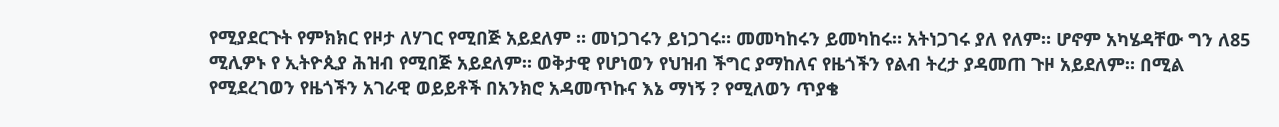የሚያደርጉት የምክክር የዞታ ለሃገር የሚበጅ አይደለም ። መነጋገሩን ይነጋገሩ። መመካከሩን ይመካከሩ። አትነጋገሩ ያለ የለም። ሆኖም አካሄዳቸው ግን ለ85 ሚሊዎኑ የ ኢትዮጲያ ሕዝብ የሚበጅ አይደለም። ወቅታዊ የሆነወን የህዝብ ችግር ያማከለና የዜጎችን የልብ ትረታ ያዳመጠ ጉዞ አይደለም። በሚል የሚደረገወን የዜጎችን አገራዊ ወይይቶች በአንክሮ አዳመጥኩና እኔ ማነኝ ? የሚለወን ጥያቄ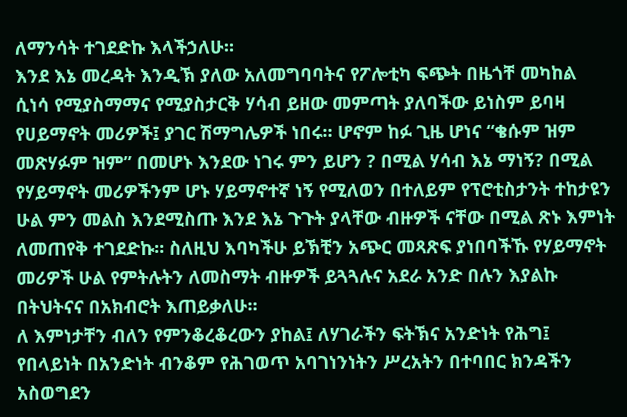ለማንሳት ተገደድኩ እላችኃለሁ።
እንደ እኔ መረዳት እንዲኽ ያለው አለመግባባትና የፖሎቲካ ፍጭት በዜጎቸ መካከል ሲነሳ የሚያስማማና የሚያስታርቅ ሃሳብ ይዘው መምጣት ያለባችው ይነስም ይባዛ የሀይማኖት መሪዎች፤ ያገር ሽማግሌዎች ነበሩ። ሆኖም ከፉ ጊዜ ሆነና “ቄሱም ዝም መጽሃፉም ዝም” በመሆኑ እንደው ነገሩ ምን ይሆን ? በሚል ሃሳብ እኔ ማነኝ? በሚል የሃይማኖት መሪዎችንም ሆኑ ሃይማኖተኛ ነኝ የሚለወን በተለይም የፕሮቲስታንት ተከታዩን ሁል ምን መልስ እንደሚስጡ እንደ እኔ ጉጉት ያላቸው ብዙዎች ናቸው በሚል ጽኑ እምነት ለመጠየቅ ተገደድኩ። ስለዚህ እባካችሁ ይኽቺን አጭር መጻጽፍ ያነበባችኹ የሃይማኖት መሪዎች ሁል የምትሉትን ለመስማት ብዙዎች ይጓጓሉና አደራ አንድ በሉን እያልኩ በትህትናና በአክብሮት እጠይቃለሁ።
ለ እምነታቸን ብለን የምንቆረቆረውን ያከል፤ ለሃገራችን ፍትኽና አንድነት የሕግ፤ የበላይነት በአንድነት ብንቆም የሕገወጥ አባገነንነትን ሥረአትን በተባበር ክንዳችን አስወግደን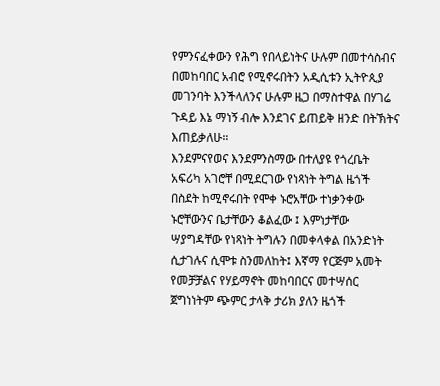የምንናፈቀውን የሕግ የበላይነትና ሁሉም በመተሳስብና በመከባበር አብሮ የሚኖሩበትን አዲሲቱን ኢትዮጲያ መገንባት እንችላለንና ሁሉም ዜጋ በማስተዋል በሃገሬ ጉዳይ እኔ ማነኝ ብሎ እንደገና ይጠይቅ ዘንድ በትኽትና እጠይቃለሁ።
እንደምናየወና እንደምንስማው በተለያዩ የጎረቤት አፍሪካ አገሮቸ በሚደርገው የነጻነት ትግል ዜጎች በስደት ከሚኖሩበት የሞቀ ኑሮአቸው ተነቃንቀው ኑሮቸውንና ቤታቸውን ቆልፈው ፤ እምነታቸው ሣያግዳቸው የነጻነት ትግሉን በመቀላቀል በአንድነት ሲታገሉና ሲሞቱ ስንመለከት፤ እኛማ የርጅም አመት የመቻቻልና የሃይማኖት መከባበርና መተሣሰር ጀግነነትም ጭምር ታላቅ ታሪክ ያለን ዜጎች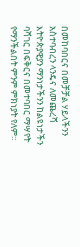በመከባበርና በመቻቻል ሃይላችንን አስተባብረን ላንዴና ለመጨረሻ እትዮጵያዊያን ማንነታችንን ከልዩነታችን ባሻገር በፍቅርና በመተባበር ማሣየት የማንችልበት ምንም ምክነያት የለም።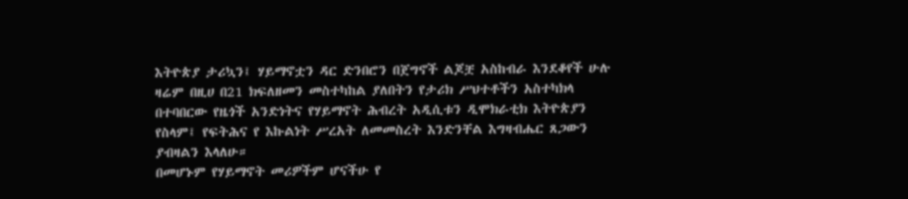እትዮጵያ ታሪኳን፤ ሃይማኖቷን ዳር ድንበሮን በጀግኖች ልጆቿ አስከብራ እንደቆየች ሁሉ ዛሬም በዚሀ በ21 ክፍለዘመን መስተካከል ያለበትን የታሪክ ሥህተቶችን አስተካክላ በተባበርው የዜጎች አንድነትና የሃይማኖት ሕብረት አዲሲቱን ዲሞክራቲክ እትዮጵያን የስላም፤ የፍትሕና የ እኩልነት ሥረአት ለመመስረት እንድንቸል እግዛብሔር ጸጋውን ያብዛልን እላለሁ።
በመሆኑም የሃይማኖት መሪዎችም ሆናችሁ የ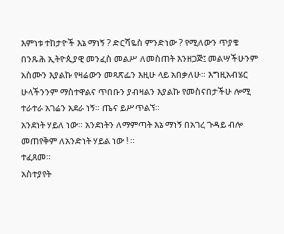እምነቱ ተከታዮች እኔ ማነኝ ? ድርሻዬስ ምንድነው ? የሚለውን ጥያቄ በንጹሕ ኢትዮጲያዊ መንፈስ መልሥ ለመስጠት እንዘጋጅ፤ መልሣችሁንም አስሙን እያልኩ የዛሬውን መጻጽፌን እዚሁ ላይ አበቃለሁ። እግዚአብሄር ሁላችንንም ማስተዋልና ጥበቡን ያብዛልን እያልኩ የመስናበታችሁ ሎሚ ተራተራ አገሬን አደራ ነኝ። ጤና ይሥጥልኘ።
አንደነት ሃይለ ነው። አንደነትን ለማምጣት እኔ ማነኝ በአገረ ጉዳይ ብሎ መጠየቅም ለአንድነት ሃይል ነው ! ።
ተፈጸመ።
አስተያየት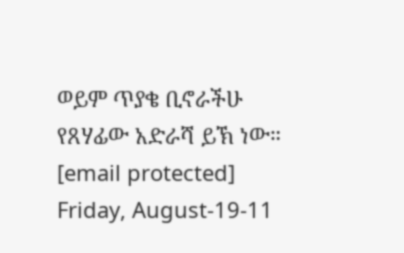ወይም ጥያቄ ቢኖራችሁ የጸሃፊው አድራሻ ይኽ ነው። [email protected]
Friday, August-19-11